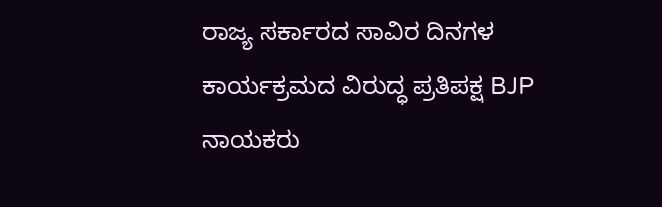ರಾಜ್ಯ ಸರ್ಕಾರದ ಸಾವಿರ ದಿನಗಳ ಕಾರ್ಯಕ್ರಮದ ವಿರುದ್ಧ ಪ್ರತಿಪಕ್ಷ BJP ನಾಯಕರು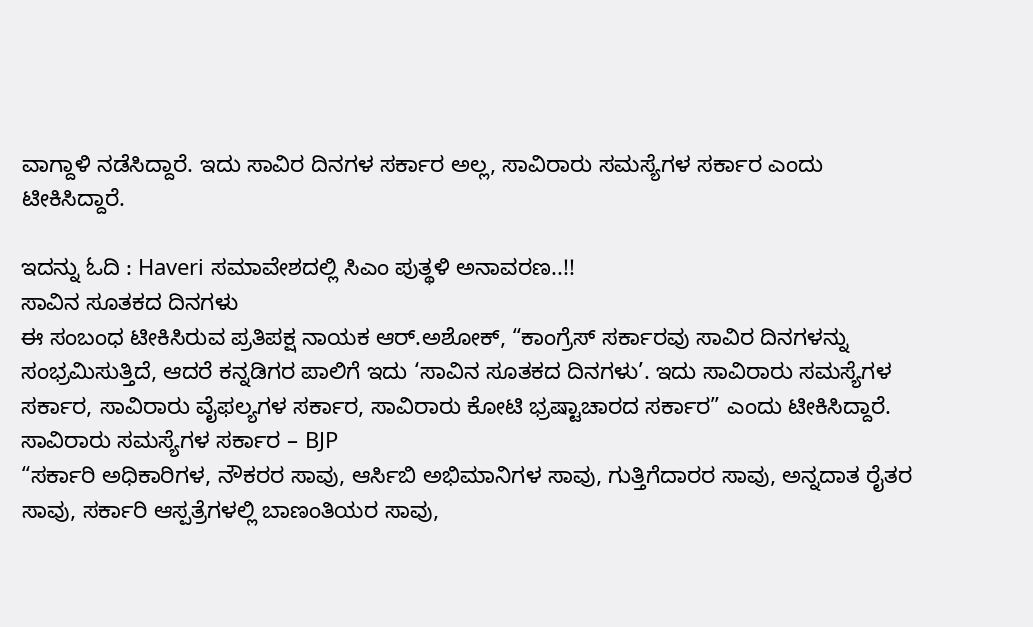ವಾಗ್ದಾಳಿ ನಡೆಸಿದ್ದಾರೆ. ಇದು ಸಾವಿರ ದಿನಗಳ ಸರ್ಕಾರ ಅಲ್ಲ, ಸಾವಿರಾರು ಸಮಸ್ಯೆಗಳ ಸರ್ಕಾರ ಎಂದು ಟೀಕಿಸಿದ್ದಾರೆ.

ಇದನ್ನು ಓದಿ : Haveri ಸಮಾವೇಶದಲ್ಲಿ ಸಿಎಂ ಪುತ್ಥಳಿ ಅನಾವರಣ..!!
ಸಾವಿನ ಸೂತಕದ ದಿನಗಳು
ಈ ಸಂಬಂಧ ಟೀಕಿಸಿರುವ ಪ್ರತಿಪಕ್ಷ ನಾಯಕ ಆರ್.ಅಶೋಕ್, “ಕಾಂಗ್ರೆಸ್ ಸರ್ಕಾರವು ಸಾವಿರ ದಿನಗಳನ್ನು ಸಂಭ್ರಮಿಸುತ್ತಿದೆ, ಆದರೆ ಕನ್ನಡಿಗರ ಪಾಲಿಗೆ ಇದು ‘ಸಾವಿನ ಸೂತಕದ ದಿನಗಳು’. ಇದು ಸಾವಿರಾರು ಸಮಸ್ಯೆಗಳ ಸರ್ಕಾರ, ಸಾವಿರಾರು ವೈಫಲ್ಯಗಳ ಸರ್ಕಾರ, ಸಾವಿರಾರು ಕೋಟಿ ಭ್ರಷ್ಟಾಚಾರದ ಸರ್ಕಾರ” ಎಂದು ಟೀಕಿಸಿದ್ದಾರೆ.
ಸಾವಿರಾರು ಸಮಸ್ಯೆಗಳ ಸರ್ಕಾರ – BJP
“ಸರ್ಕಾರಿ ಅಧಿಕಾರಿಗಳ, ನೌಕರರ ಸಾವು, ಆರ್ಸಿಬಿ ಅಭಿಮಾನಿಗಳ ಸಾವು, ಗುತ್ತಿಗೆದಾರರ ಸಾವು, ಅನ್ನದಾತ ರೈತರ ಸಾವು, ಸರ್ಕಾರಿ ಆಸ್ಪತ್ರೆಗಳಲ್ಲಿ ಬಾಣಂತಿಯರ ಸಾವು,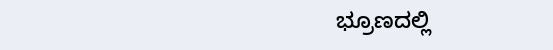ಭ್ರೂಣದಲ್ಲಿ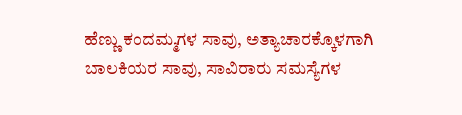ಹೆಣ್ಣು ಕಂದಮ್ಮಗಳ ಸಾವು, ಅತ್ಯಾಚಾರಕ್ಕೊಳಗಾಗಿ ಬಾಲಕಿಯರ ಸಾವು, ಸಾವಿರಾರು ಸಮಸ್ಯೆಗಳ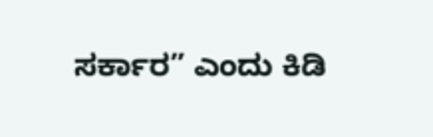ಸರ್ಕಾರ” ಎಂದು ಕಿಡಿ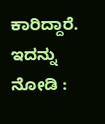ಕಾರಿದ್ದಾರೆ.
ಇದನ್ನು ನೋಡಿ :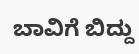ಬಾವಿಗೆ ಬಿದ್ದು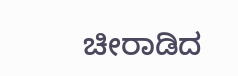ಚೀರಾಡಿದ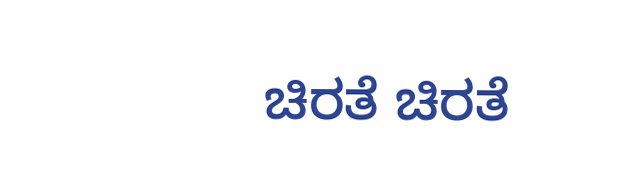ಚಿರತೆ ಚಿರತೆ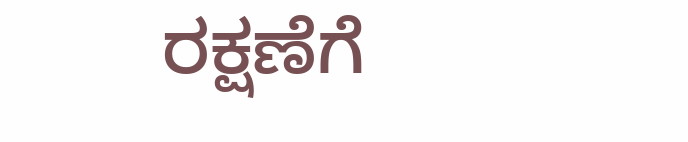ರಕ್ಷಣೆಗೆ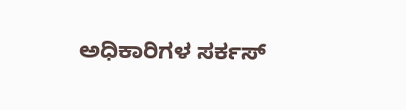ಅಧಿಕಾರಿಗಳ ಸರ್ಕಸ್